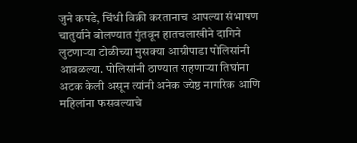जुने कपडे, चिंधी विक्री करतानाच आपल्या संभाषण चातुर्याने बोलण्यात गुंतवून हातचलाखीने दागिने लुटणाऱ्या टोळीच्या मुसक्या आग्रीपाडा पोलिसांनी आवळल्या. पोलिसांनी ठाण्यात राहणाऱ्या तिघांना अटक केली असून त्यांनी अनेक ज्येष्ठ नागरिक आणि महिलांना फसवल्याचे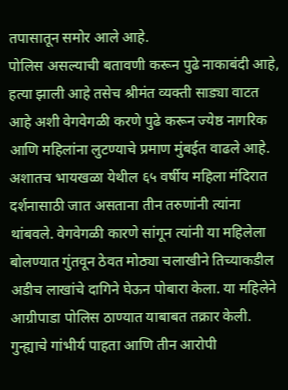तपासातून समोर आले आहे.
पोलिस असल्याची बतावणी करून पुढे नाकाबंदी आहे, हत्या झाली आहे तसेच श्रीमंत व्यक्ती साड्या वाटत आहे अशी वेगवेगळी करणे पुढे करून ज्येष्ठ नागरिक आणि महिलांना लुटण्याचे प्रमाण मुंबईत वाढले आहे. अशातच भायखळा येथील ६५ वर्षीय महिला मंदिरात दर्शनासाठी जात असताना तीन तरुणांनी त्यांना थांबवले. वेगवेगळी कारणे सांगून त्यांनी या महिलेला बोलण्यात गुंतवून ठेवत मोठ्या चलाखीने तिच्याकडील अडीच लाखांचे दागिने घेऊन पोबारा केला. या महिलेने आग्रीपाडा पोलिस ठाण्यात याबाबत तक्रार केली. गुन्ह्याचे गांभीर्य पाहता आणि तीन आरोपी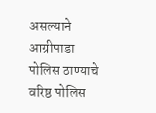असल्याने आग्रीपाडा पोलिस ठाण्याचे वरिष्ठ पोलिस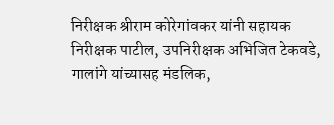निरीक्षक श्रीराम कोरेगांवकर यांनी सहायक निरीक्षक पाटील, उपनिरीक्षक अभिजित टेकवडे, गालांगे यांच्यासह मंडलिक,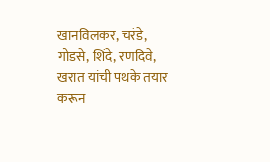खानविलकर, चरंडे, गोडसे, शिंदे, रणदिवे, खरात यांची पथके तयार करून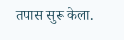तपास सुरू केला.